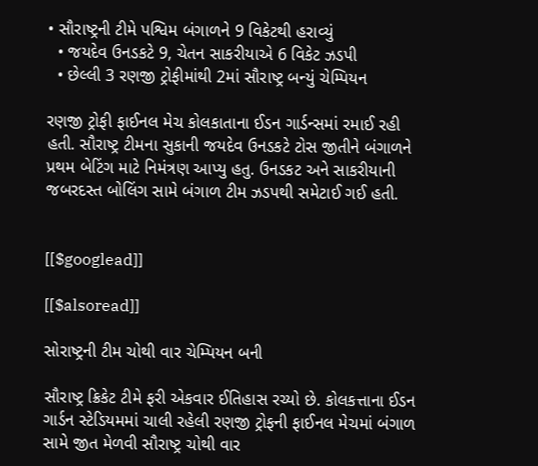• સૌરાષ્ટ્રની ટીમે પશ્વિમ બંગાળને 9 વિકેટથી હરાવ્યું
  • જયદેવ ઉનડકટે 9, ચેતન સાકરીયાએ 6 વિકેટ ઝડપી
  • છેલ્લી 3 રણજી ટ્રોફીમાંથી 2માં સૌરાષ્ટ્ર બન્યું ચેમ્પિયન

રણજી ટ્રોફી ફાઈનલ મેચ કોલકાતાના ઈડન ગાર્ડન્સમાં રમાઈ રહી હતી. સૌરાષ્ટ્ર ટીમના સુકાની જયદેવ ઉનડકટે ટોસ જીતીને બંગાળને પ્રથમ બેટિંગ માટે નિમંત્રણ આપ્યુ હતુ. ઉનડકટ અને સાકરીયાની જબરદસ્ત બોલિંગ સામે બંગાળ ટીમ ઝડપથી સમેટાઈ ગઈ હતી.


[[$googlead]]

[[$alsoread]]

સોરાષ્ટ્રની ટીમ ચોથી વાર ચેમ્પિયન બની

સૌરાષ્ટ્ર ક્રિકેટ ટીમે ફરી એકવાર ઈતિહાસ રચ્યો છે. કોલકત્તાના ઈડન ગાર્ડન સ્ટેડિયમમાં ચાલી રહેલી રણજી ટ્રોફની ફાઈનલ મેચમાં બંગાળ સામે જીત મેળવી સૌરાષ્ટ્ર ચોથી વાર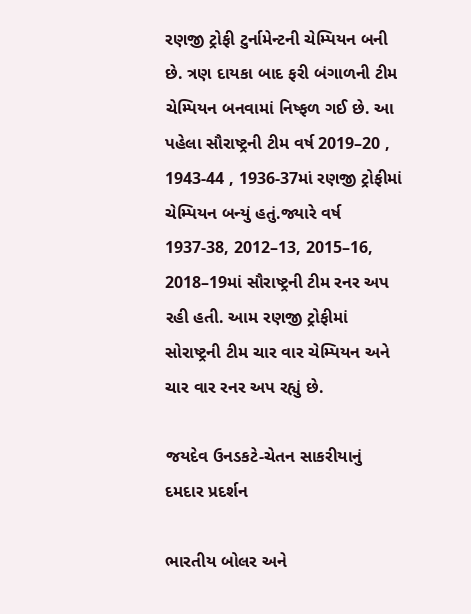રણજી ટ્રોફી ટુર્નામેન્ટની ચેમ્પિયન બની છે. ત્રણ દાયકા બાદ ફરી બંગાળની ટીમ ચેમ્પિયન બનવામાં નિષ્ફળ ગઈ છે. આ પહેલા સૌરાષ્ટ્રની ટીમ વર્ષ 2019–20 , 1943-44 , 1936-37માં રણજી ટ્રોફીમાં ચેમ્પિયન બન્યું હતું.જ્યારે વર્ષ 1937-38, 2012–13, 2015–16, 2018–19માં સૌરાષ્ટ્રની ટીમ રનર અપ રહી હતી. આમ રણજી ટ્રોફીમાં સોરાષ્ટ્રની ટીમ ચાર વાર ચેમ્પિયન અને ચાર વાર રનર અપ રહ્યું છે.

જયદેવ ઉનડકટે-ચેતન સાકરીયાનું દમદાર પ્રદર્શન

ભારતીય બોલર અને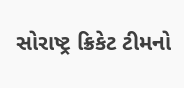સોરાષ્ટ્ર ક્રિકેટ ટીમનો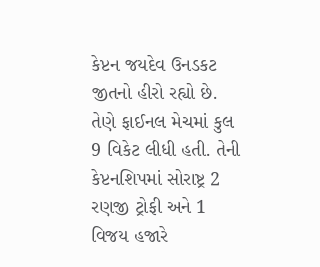કેપ્ટન જયદેવ ઉનડકટ જીતનો હીરો રહ્યો છે. તેણે ફાઈનલ મેચમાં કુલ 9 વિકેટ લીધી હતી. તેની કેપ્ટનશિપમાં સોરાષ્ટ્ર 2 રણજી ટ્રોફી અને 1 વિજય હજારે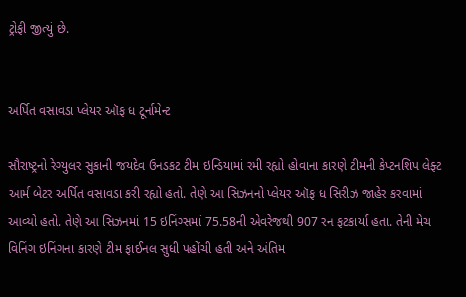ટ્રોફી જીત્યું છે.


અર્પિત વસાવડા પ્લેયર ઑફ ધ ટૂર્નામેન્ટ

સૌરાષ્ટ્રનો રેગ્યુલર સુકાની જયદેવ ઉનડકટ ટીમ ઇન્ડિયામાં રમી રહ્યો હોવાના કારણે ટીમની કેપ્ટનશિપ લેફ્ટ આર્મ બેટર અર્પિત વસાવડા કરી રહ્યો હતો. તેણે આ સિઝનનો પ્લેયર ઑફ ધ સિરીઝ જાહેર કરવામાં આવ્યો હતો. તેણે આ સિઝનમાં 15 ઇનિંગ્સમાં 75.58ની એવરેજથી 907 રન ફટકાર્યા હતા. તેની મેચ વિનિંગ ઇનિંગના કારણે ટીમ ફાઈનલ સુધી પહોંચી હતી અને અંતિમ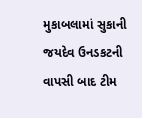મુકાબલામાં સુકાની જયદેવ ઉનડકટની વાપસી બાદ ટીમ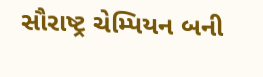સૌરાષ્ટ્ર ચેમ્પિયન બની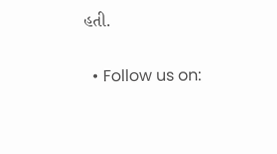હતી.

  • Follow us on: